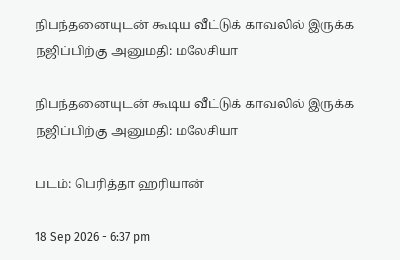நிபந்தனையுடன் கூடிய வீட்டுக் காவலில் இருக்க நஜிப்பிற்கு அனுமதி: மலேசியா

நிபந்தனையுடன் கூடிய வீட்டுக் காவலில் இருக்க நஜிப்பிற்கு அனுமதி: மலேசியா

படம்: பெரித்தா ஹரியான்

18 Sep 2026 - 6:37 pm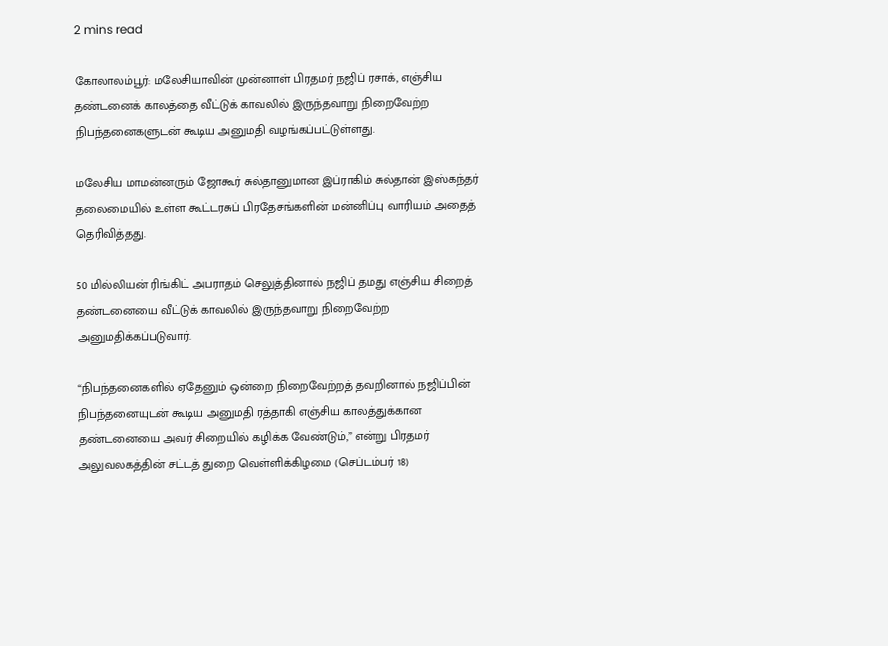2 mins read

கோலாலம்பூர்: மலேசியாவின் முன்னாள் பிரதமர் நஜிப் ரசாக், எஞ்சிய தண்டனைக் காலத்தை வீட்டுக் காவலில் இருந்தவாறு நிறைவேற்ற நிபந்தனைகளுடன் கூடிய அனுமதி வழங்கப்பட்டுள்ளது.

மலேசிய மாமன்னரும் ஜோகூர் சுல்தானுமான இப்ராகிம் சுல்தான் இஸ்கந்தர் தலைமையில் உள்ள கூட்டரசுப் பிரதேசங்களின் மன்னிப்பு வாரியம் அதைத் தெரிவித்தது.

50 மில்லியன் ரிங்கிட் அபராதம் செலுத்தினால் நஜிப் தமது எஞ்சிய சிறைத் தண்டனையை வீட்டுக் காவலில் இருந்தவாறு நிறைவேற்ற அனுமதிக்கப்படுவார்.

“நிபந்தனைகளில் ஏதேனும் ஒன்றை நிறைவேற்றத் தவறினால் நஜிப்பின் நிபந்தனையுடன் கூடிய அனுமதி ரத்தாகி எஞ்சிய காலத்துக்கான தண்டனையை அவர் சிறையில் கழிக்க வேண்டும்,” என்று பிரதமர் அலுவலகத்தின் சட்டத் துறை வெள்ளிக்கிழமை (செப்டம்பர் 18)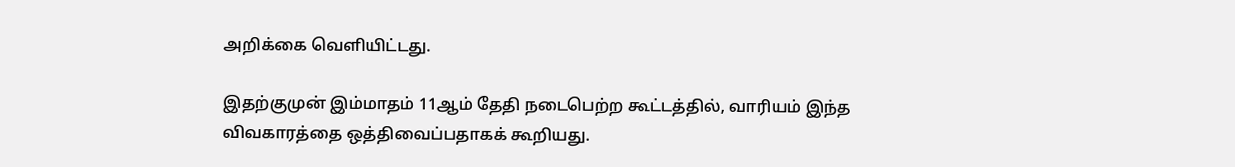அறிக்கை வெளியிட்டது.

இதற்குமுன் இம்மாதம் 11ஆம் தேதி நடைபெற்ற கூட்டத்தில், வாரியம் இந்த விவகாரத்தை ஒத்திவைப்பதாகக் கூறியது.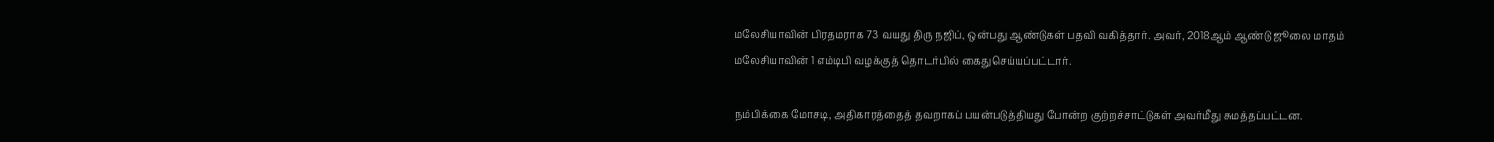மலேசியாவின் பிரதமராக 73 வயது திரு நஜிப், ஒன்பது ஆண்டுகள் பதவி வகித்தார். அவர், 2018ஆம் ஆண்டு ஜூலை மாதம் மலேசியாவின் 1 எம்டிபி வழக்குத் தொடர்பில் கைதுசெய்யப்பட்டார்.

நம்பிக்கை மோசடி, அதிகாரத்தைத் தவறாகப் பயன்படுத்தியது போன்ற குற்றச்சாட்டுகள் அவர்மீது சுமத்தப்பட்டன.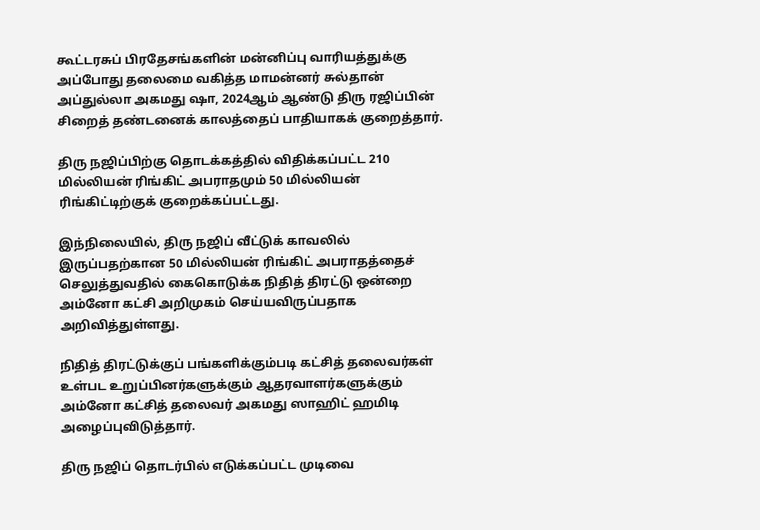கூட்டரசுப் பிரதேசங்களின் மன்னிப்பு வாரியத்துக்கு அப்போது தலைமை வகித்த மாமன்னர் சுல்தான் அப்துல்லா அகமது ‌‌‌ஷா, 2024ஆம் ஆண்டு திரு ரஜிப்பின் சிறைத் தண்டனைக் காலத்தைப் பாதியாகக் குறைத்தார்.

திரு நஜிப்பிற்கு தொடக்கத்தில் விதிக்கப்பட்ட 210 மில்லியன் ரிங்கிட் அபராதமும் 50 மில்லியன் ரிங்கிட்டிற்குக் குறைக்கப்பட்டது.

இந்நிலையில், திரு நஜிப் வீட்டுக் காவலில் இருப்பதற்கான 50 மில்லியன் ரிங்கிட் அபராதத்தைச் செலுத்துவதில் கைகொடுக்க நிதித் திரட்டு ஒன்றை அம்னோ கட்சி அறிமுகம் செய்யவிருப்பதாக அறிவித்துள்ளது.

நிதித் திரட்டுக்குப் பங்களிக்கும்படி கட்சித் தலைவர்கள் உள்பட உறுப்பினர்களுக்கும் ஆதரவாளர்களுக்கும் அம்னோ கட்சித் தலைவர் அகமது ஸாஹிட் ஹமிடி அழைப்புவிடுத்தார்.

திரு நஜிப் தொடர்பில் எடுக்கப்பட்ட முடிவை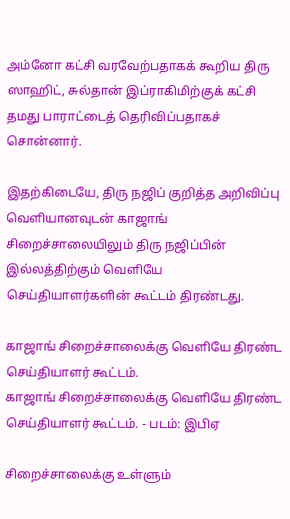அம்னோ கட்சி வரவேற்பதாகக் கூறிய திரு ஸாஹிட், சுல்தான் இப்ராகிமிற்குக் கட்சி தமது பாராட்டைத் தெரிவிப்பதாகச் சொன்னார்.

இதற்கிடையே, திரு நஜிப் குறித்த அறிவிப்பு வெளியானவுடன் காஜாங் சிறைச்சாலையிலும் திரு நஜிப்பின் இல்லத்திற்கும் வெளியே செய்தியாளர்களின் கூட்டம் திரண்டது.

காஜாங் சிறைச்சாலைக்கு வெளியே திரண்ட செய்தியாளர் கூட்டம்.
காஜாங் சிறைச்சாலைக்கு வெளியே திரண்ட செய்தியாளர் கூட்டம். - படம்: இபிஏ

சிறைச்சாலைக்கு உள்ளும்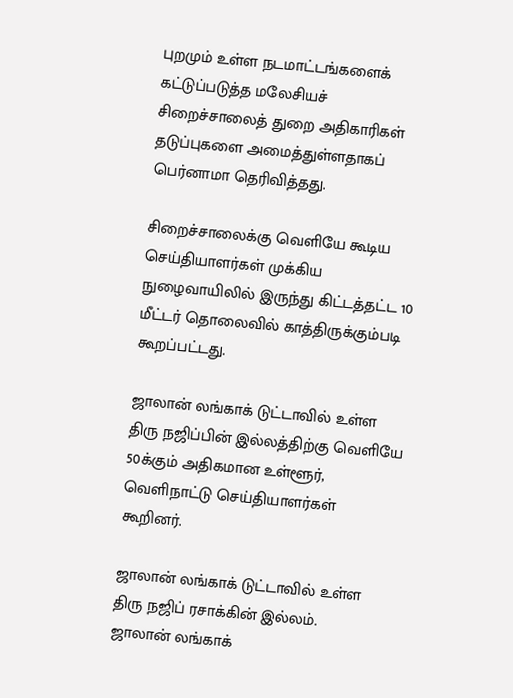புறமும் உள்ள நடமாட்டங்களைக் கட்டுப்படுத்த மலேசியச் சிறைச்சாலைத் துறை அதிகாரிகள் தடுப்புகளை அமைத்துள்ளதாகப் பெர்னாமா தெரிவித்தது.

சிறைச்சாலைக்கு வெளியே கூடிய செய்தியாளர்கள் முக்கிய நுழைவாயிலில் இருந்து கிட்டத்தட்ட 10 மீட்டர் தொலைவில் காத்திருக்கும்படி கூறப்பட்டது.

ஜாலான் லங்காக் டுட்டாவில் உள்ள திரு நஜிப்பின் இல்லத்திற்கு வெளியே 50க்கும் அதிகமான உள்ளூர், வெளிநாட்டு செய்தியாளர்கள் கூறினர்.

ஜாலான் லங்காக் டுட்டாவில் உள்ள திரு நஜிப் ரசாக்கின் இல்லம்.
ஜாலான் லங்காக்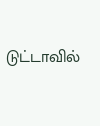டுட்டாவில்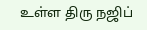உள்ள திரு நஜிப்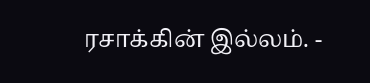ரசாக்கின் இல்லம். -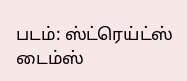படம்: ஸ்ட்ரெய்ட்ஸ் டைம்ஸ்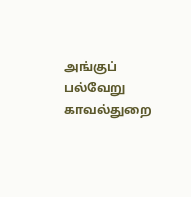அங்குப் பல்வேறு காவல்துறை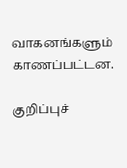வாகனங்களும் காணப்பட்டன.

குறிப்புச்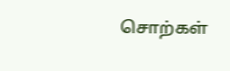சொற்கள்